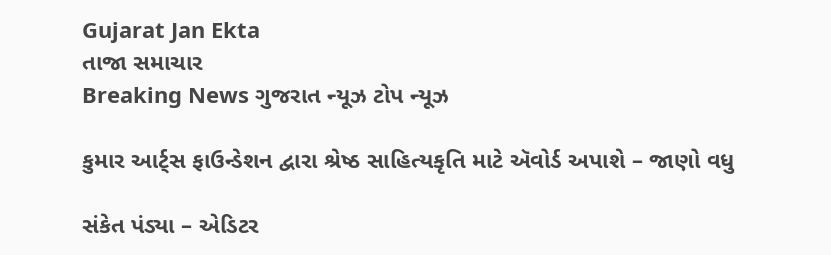Gujarat Jan Ekta
તાજા સમાચાર
Breaking News ગુજરાત ન્યૂઝ ટોપ ન્યૂઝ

કુમાર આર્ટ્સ ફાઉન્ડેશન દ્વારા શ્રેષ્ઠ સાહિત્યકૃતિ માટે ઍવોર્ડ અપાશે – જાણો વધુ

સંકેત પંડ્યા – એડિટર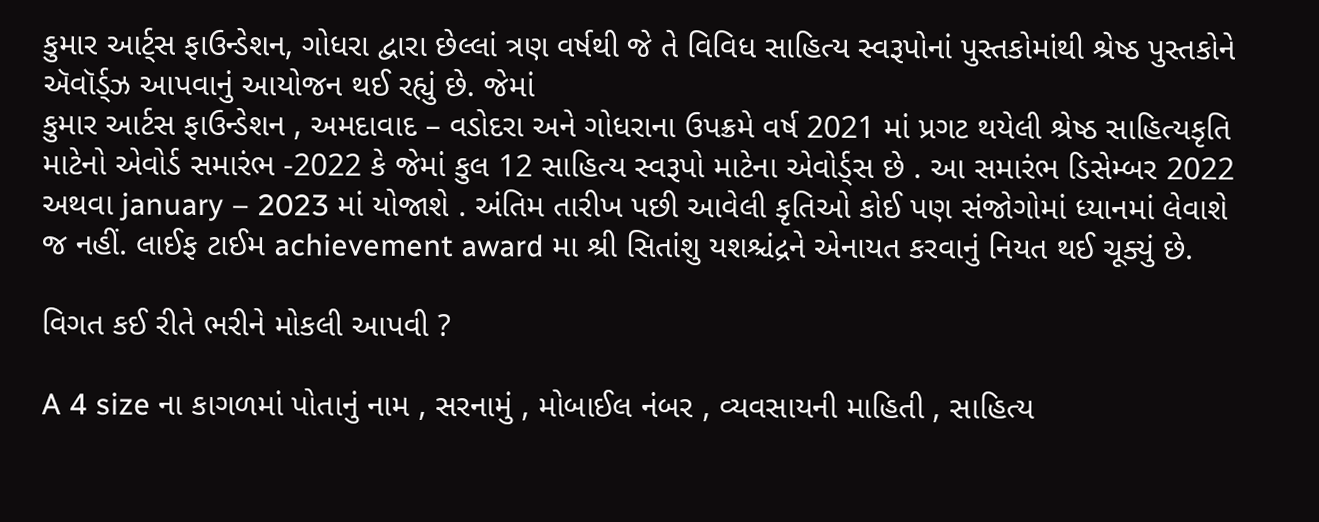કુમાર આર્ટ્સ ફાઉન્ડેશન, ગોધરા દ્વારા છેલ્લાં ત્રણ વર્ષથી જે તે વિવિધ સાહિત્ય સ્વરૂપોનાં પુસ્તકોમાંથી શ્રેષ્ઠ પુસ્તકોને ઍવૉર્ડ્ઝ આપવાનું આયોજન થઈ રહ્યું છે. જેમાં
કુમાર આર્ટસ ફાઉન્ડેશન , અમદાવાદ – વડોદરા અને ગોધરાના ઉપક્રમે વર્ષ 2021 માં પ્રગટ થયેલી શ્રેષ્ઠ સાહિત્યકૃતિ માટેનો એવોર્ડ સમારંભ -2022 કે જેમાં કુલ 12 સાહિત્ય સ્વરૂપો માટેના એવોર્ડ્સ છે . આ સમારંભ ડિસેમ્બર 2022 અથવા january – 2023 માં યોજાશે . અંતિમ તારીખ પછી આવેલી કૃતિઓ કોઈ પણ સંજોગોમાં ધ્યાનમાં લેવાશે જ નહીં. લાઈફ ટાઈમ achievement award મા શ્રી સિતાંશુ યશશ્ચંદ્રને એનાયત કરવાનું નિયત થઈ ચૂક્યું છે.

વિગત કઈ રીતે ભરીને મોકલી આપવી ?

A 4 size ના કાગળમાં પોતાનું નામ , સરનામું , મોબાઈલ નંબર , વ્યવસાયની માહિતી , સાહિત્ય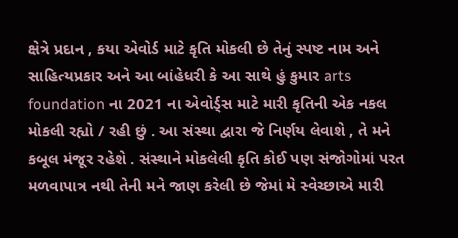ક્ષેત્રે પ્રદાન , કયા એવોર્ડ માટે કૃતિ મોકલી છે તેનું સ્પષ્ટ નામ અને સાહિત્યપ્રકાર અને આ બાંહેધરી કે આ સાથે હું કુમાર arts foundation ના 2021 ના એવોર્ડ્સ માટે મારી કૃતિની એક નકલ મોકલી રહ્યો / રહી છું . આ સંસ્થા દ્વારા જે નિર્ણય લેવાશે , તે મને કબૂલ મંજૂર રહેશે . સંસ્થાને મોકલેલી કૃતિ કોઈ પણ સંજોગોમાં પરત મળવાપાત્ર નથી તેની મને જાણ કરેલી છે જેમાં મે સ્વેચ્છાએ મારી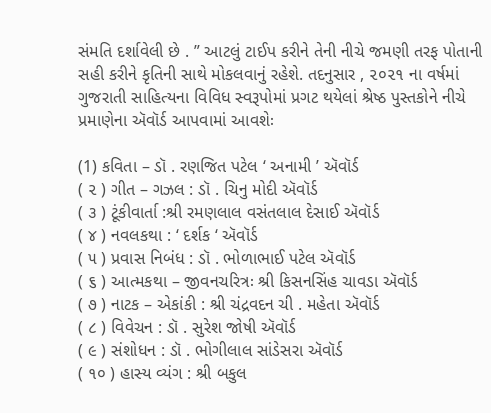સંમતિ દર્શાવેલી છે . ” આટલું ટાઈપ કરીને તેની નીચે જમણી તરફ પોતાની સહી કરીને કૃતિની સાથે મોકલવાનું રહેશે. તદનુસાર , ૨૦૨૧ ના વર્ષમાં ગુજરાતી સાહિત્યના વિવિધ સ્વરૂપોમાં પ્રગટ થયેલાં શ્રેષ્ઠ પુસ્તકોને નીચે પ્રમાણેના ઍવૉર્ડ આપવામાં આવશેઃ

(1) કવિતા – ડૉ . રણજિત પટેલ ‘ અનામી ’ ઍવૉર્ડ
( ૨ ) ગીત – ગઝલ : ડૉ . ચિનુ મોદી ઍવૉર્ડ
( ૩ ) ટૂંકીવાર્તા :શ્રી રમણલાલ વસંતલાલ દેસાઈ ઍવૉર્ડ
( ૪ ) નવલકથા : ‘ દર્શક ‘ ઍવૉર્ડ
( ૫ ) પ્રવાસ નિબંધ : ડૉ . ભોળાભાઈ પટેલ ઍવૉર્ડ
( ૬ ) આત્મકથા – જીવનચરિત્રઃ શ્રી કિસનસિંહ ચાવડા ઍવૉર્ડ
( ૭ ) નાટક – એકાંકી : શ્રી ચંદ્રવદન ચી . મહેતા ઍવૉર્ડ
( ૮ ) વિવેચન : ડૉ . સુરેશ જોષી ઍવૉર્ડ
( ૯ ) સંશોધન : ડૉ . ભોગીલાલ સાંડેસરા ઍવૉર્ડ
( ૧૦ ) હાસ્ય વ્યંગ : શ્રી બકુલ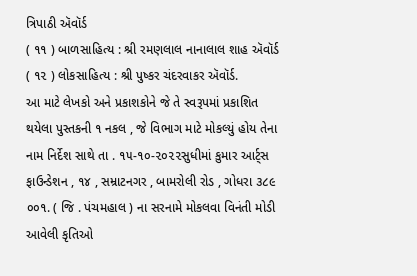ત્રિપાઠી ઍવૉર્ડ
( ૧૧ ) બાળસાહિત્ય : શ્રી રમણલાલ નાનાલાલ શાહ ઍવૉર્ડ
( ૧૨ ) લોકસાહિત્ય : શ્રી પુષ્કર ચંદરવાકર ઍવૉર્ડ.
આ માટે લેખકો અને પ્રકાશકોને જે તે સ્વરૂપમાં પ્રકાશિત થયેલા પુસ્તકની ૧ નકલ , જે વિભાગ માટે મોકલ્યું હોય તેના નામ નિર્દેશ સાથે તા . ૧૫-૧૦-૨૦૨૨સુધીમાં કુમાર આર્ટ્સ ફાઉન્ડેશન , ૧૪ , સમ્રાટનગર , બામરોલી રોડ , ગોધરા ૩૮૯ ૦૦૧. ( જિ . પંચમહાલ ) ના સરનામે મોકલવા વિનંતી મોડી આવેલી કૃતિઓ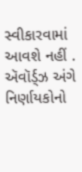સ્વીકારવામાં આવશે નહીં . ઍવૉર્ડ્ઝ અંગે નિર્ણાયકોનો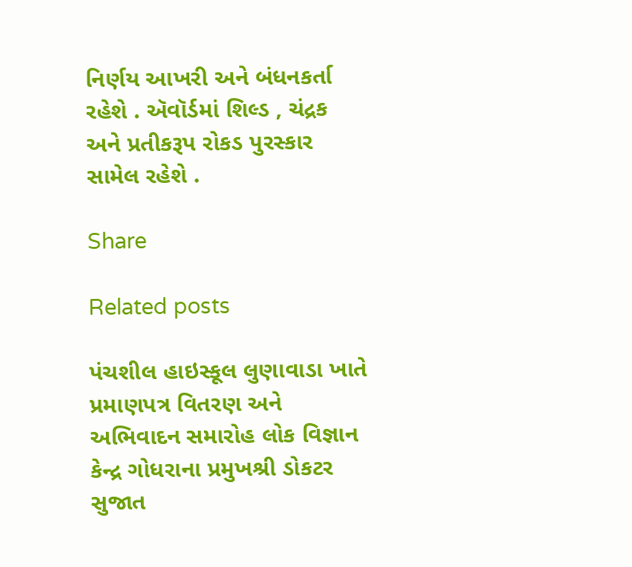નિર્ણય આખરી અને બંધનકર્તા રહેશે . ઍવૉર્ડમાં શિલ્ડ , ચંદ્રક અને પ્રતીકરૂપ રોકડ પુરસ્કાર સામેલ રહેશે .

Share

Related posts

પંચશીલ હાઇસ્કૂલ લુણાવાડા ખાતે પ્રમાણપત્ર વિતરણ અને અભિવાદન સમારોહ લોક વિજ્ઞાન કેન્દ્ર ગોધરાના પ્રમુખશ્રી ડોકટર સુજાત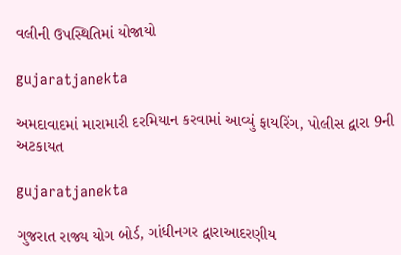વલીની ઉપસ્થિતિમાં યોજાયો

gujaratjanekta

અમદાવાદમાં મારામારી દરમિયાન કરવામાં આવ્યું ફાયરિંગ, પોલીસ દ્વારા 9ની અટકાયત

gujaratjanekta

ગુજરાત રાજ્ય યોગ બોર્ડ, ગાંધીનગર દ્વારાઆદરણીય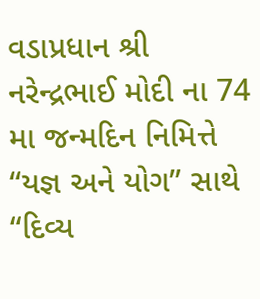વડાપ્રધાન શ્રી નરેન્દ્રભાઈ મોદી ના 74 મા જન્મદિન નિમિત્તે “યજ્ઞ અને યોગ” સાથે “દિવ્ય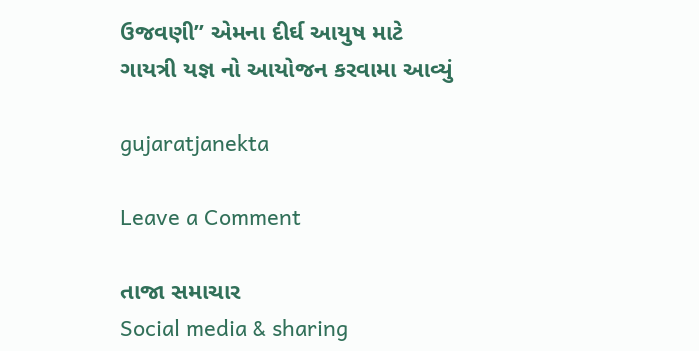ઉજવણી” એમના દીર્ઘ આયુષ માટે ગાયત્રી યજ્ઞ નો આયોજન કરવામા આવ્યું

gujaratjanekta

Leave a Comment

તાજા સમાચાર
Social media & sharing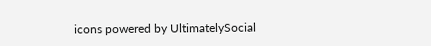icons powered by UltimatelySocial